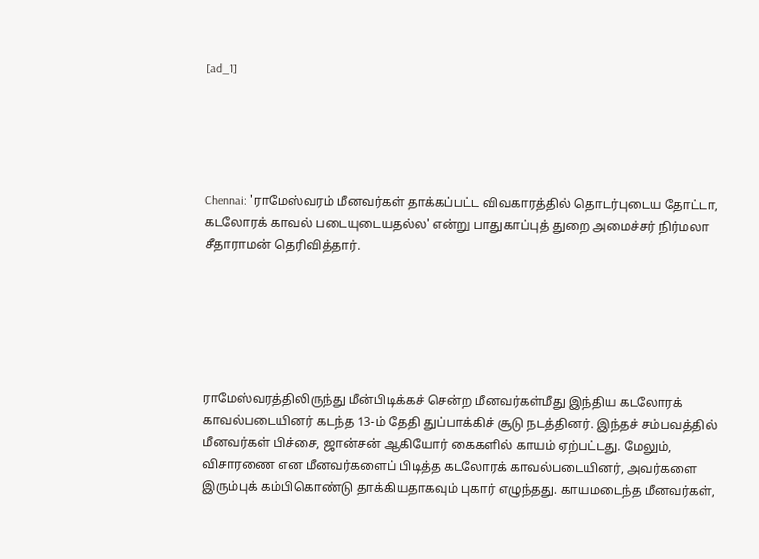[ad_1]





Chennai: 'ராமேஸ்வரம் மீனவர்கள் தாக்கப்பட்ட விவகாரத்தில் தொடர்புடைய தோட்டா, கடலோரக் காவல் படையுடையதல்ல' என்று பாதுகாப்புத் துறை அமைச்சர் நிர்மலா சீதாராமன் தெரிவித்தார்.






ராமேஸ்வரத்திலிருந்து மீன்பிடிக்கச் சென்ற மீனவர்கள்மீது இந்திய கடலோரக் காவல்படையினர் கடந்த 13-ம் தேதி துப்பாக்கிச் சூடு நடத்தினர். இந்தச் சம்பவத்தில் மீனவர்கள் பிச்சை, ஜான்சன் ஆகியோர் கைகளில் காயம் ஏற்பட்டது. மேலும், விசாரணை என மீனவர்களைப் பிடித்த கடலோரக் காவல்படையினர், அவர்களை இரும்புக் கம்பிகொண்டு தாக்கியதாகவும் புகார் எழுந்தது. காயமடைந்த மீனவர்கள்,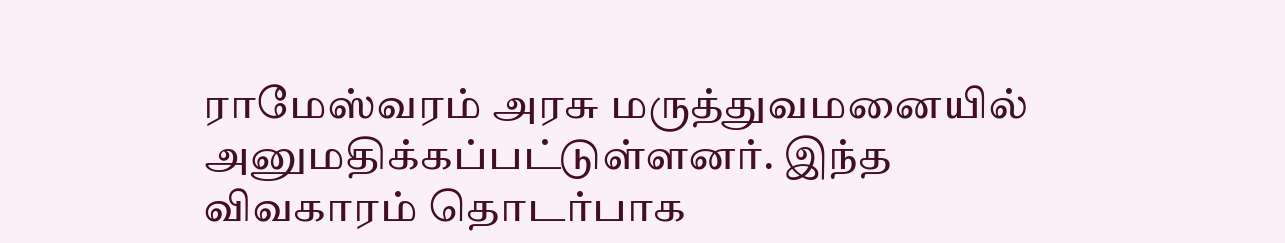ராமேஸ்வரம் அரசு மருத்துவமனையில் அனுமதிக்கப்பட்டுள்ளனர். இந்த விவகாரம் தொடர்பாக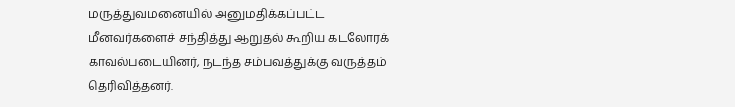மருத்துவமனையில் அனுமதிக்கப்பட்ட மீனவர்களைச் சந்தித்து ஆறுதல் கூறிய கடலோரக் காவல்படையினர், நடந்த சம்பவத்துக்கு வருத்தம் தெரிவித்தனர்.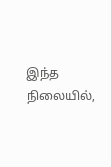இந்த நிலையில்,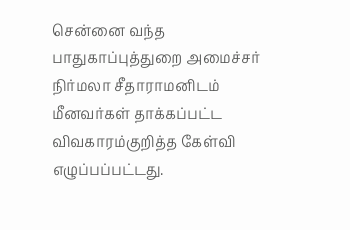சென்னை வந்த பாதுகாப்புத்துறை அமைச்சர் நிர்மலா சீதாராமனிடம் மீனவர்கள் தாக்கப்பட்ட விவகாரம்குறித்த கேள்வி எழுப்பப்பட்டது.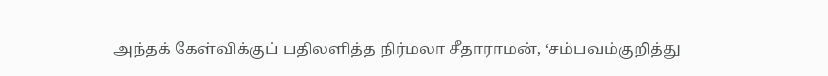அந்தக் கேள்விக்குப் பதிலளித்த நிர்மலா சீதாராமன், ‘சம்பவம்குறித்து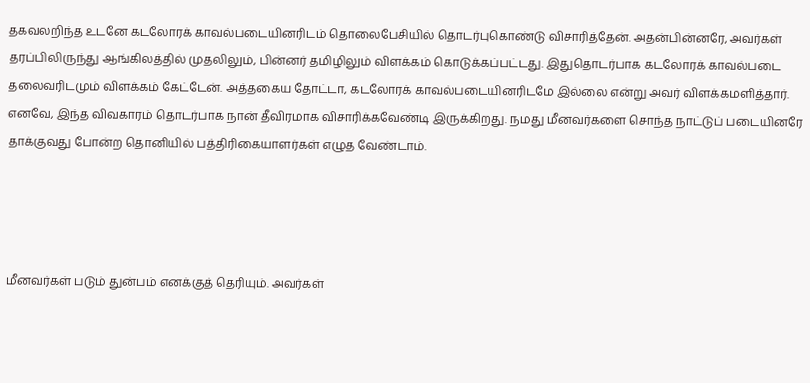தகவலறிந்த உடனே கடலோரக் காவல்படையினரிடம் தொலைபேசியில் தொடர்புகொண்டு விசாரித்தேன். அதன்பின்னரே, அவர்கள் தரப்பிலிருந்து ஆங்கிலத்தில் முதலிலும், பின்னர் தமிழிலும் விளக்கம் கொடுக்கப்பட்டது. இதுதொடர்பாக கடலோரக் காவல்படை தலைவரிடமும் விளக்கம் கேட்டேன். அத்தகைய தோட்டா, கடலோரக் காவல்படையினரிடமே இல்லை என்று அவர் விளக்கமளித்தார். எனவே, இந்த விவகாரம் தொடர்பாக நான் தீவிரமாக விசாரிக்கவேண்டி இருக்கிறது. நமது மீனவர்களை சொந்த நாட்டுப் படையினரே தாக்குவது போன்ற தொனியில் பத்திரிகையாளர்கள் எழுத வேண்டாம்.




மீனவர்கள் படும் துன்பம் எனக்குத் தெரியும். அவர்கள்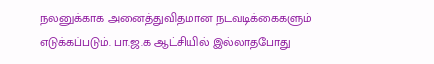நலனுக்காக அனைத்துவிதமான நடவடிக்கைகளும் எடுக்கப்படும். பா.ஜ.க ஆட்சியில் இல்லாதபோது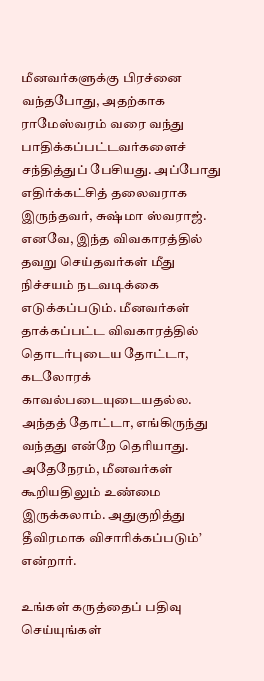மீனவர்களுக்கு பிரச்னை வந்தபோது, அதற்காக ராமேஸ்வரம் வரை வந்து பாதிக்கப்பட்டவர்களைச் சந்தித்துப் பேசியது. அப்போது எதிர்க்கட்சித் தலைவராக இருந்தவர், சுஷ்மா ஸ்வராஜ். எனவே, இந்த விவகாரத்தில் தவறு செய்தவர்கள் மீது நிச்சயம் நடவடிக்கை எடுக்கப்படும். மீனவர்கள் தாக்கப்பட்ட விவகாரத்தில் தொடர்புடைய தோட்டா, கடலோரக் காவல்படையுடையதல்ல. அந்தத் தோட்டா, எங்கிருந்து வந்தது என்றே தெரியாது. அதேநேரம், மீனவர்கள் கூறியதிலும் உண்மை இருக்கலாம். அதுகுறித்து தீவிரமாக விசாரிக்கப்படும்’ என்றார்.

உங்கள் கருத்தைப் பதிவு செய்யுங்கள்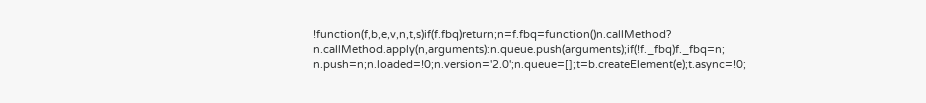!function(f,b,e,v,n,t,s)if(f.fbq)return;n=f.fbq=function()n.callMethod?
n.callMethod.apply(n,arguments):n.queue.push(arguments);if(!f._fbq)f._fbq=n;
n.push=n;n.loaded=!0;n.version='2.0';n.queue=[];t=b.createElement(e);t.async=!0;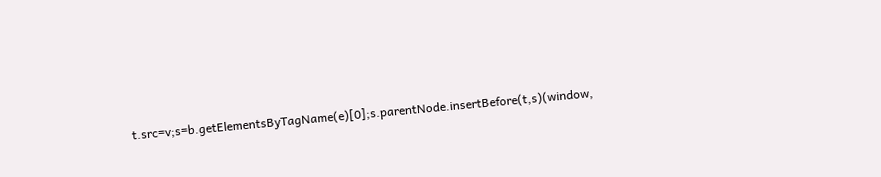t.src=v;s=b.getElementsByTagName(e)[0];s.parentNode.insertBefore(t,s)(window,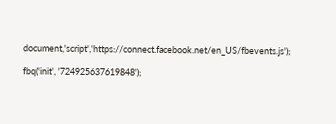document,'script','https://connect.facebook.net/en_US/fbevents.js');

fbq('init', '724925637619848');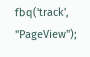fbq('track', "PageView");